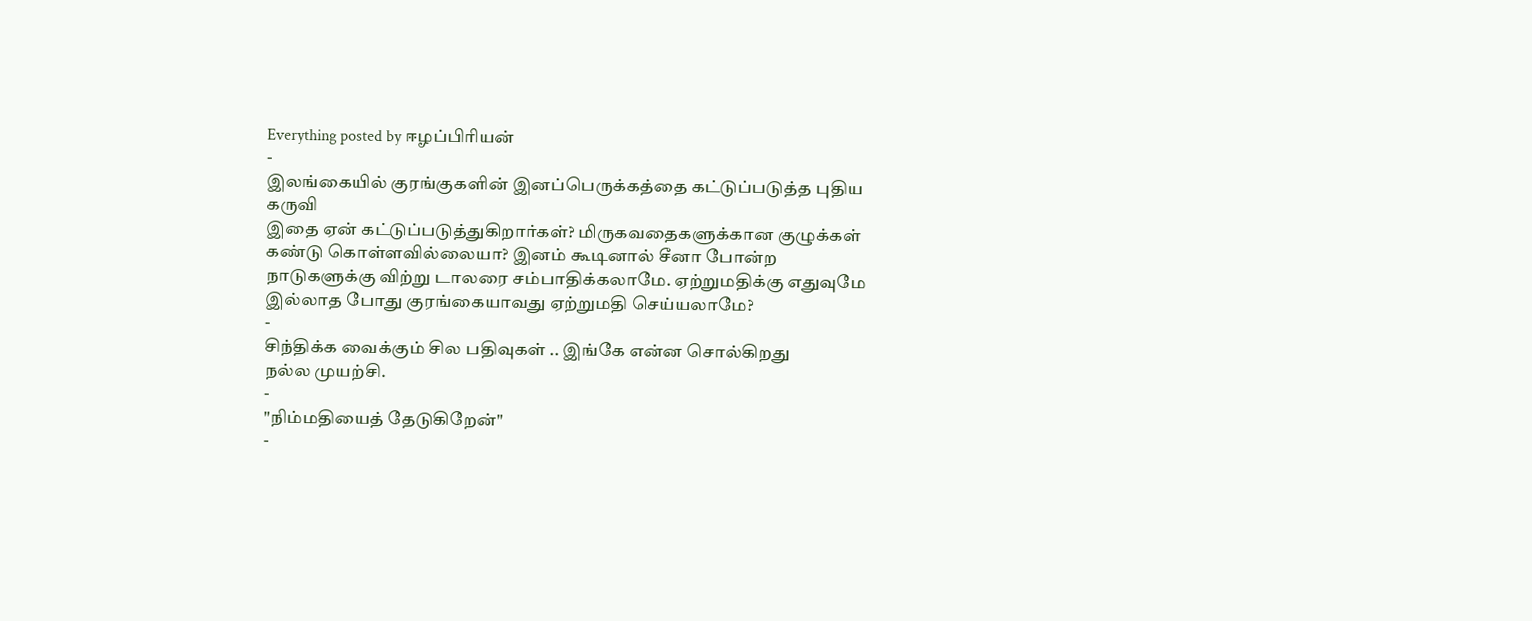Everything posted by ஈழப்பிரியன்
-
இலங்கையில் குரங்குகளின் இனப்பெருக்கத்தை கட்டுப்படுத்த புதிய கருவி
இதை ஏன் கட்டுப்படுத்துகிறார்கள்? மிருகவதைகளுக்கான குழுக்கள் கண்டு கொள்ளவில்லையா? இனம் கூடினால் சீனா போன்ற நாடுகளுக்கு விற்று டாலரை சம்பாதிக்கலாமே. ஏற்றுமதிக்கு எதுவுமே இல்லாத போது குரங்கையாவது ஏற்றுமதி செய்யலாமே?
-
சிந்திக்க வைக்கும் சில பதிவுகள் .. இங்கே என்ன சொல்கிறது
நல்ல முயற்சி.
-
"நிம்மதியைத் தேடுகிறேன்"
-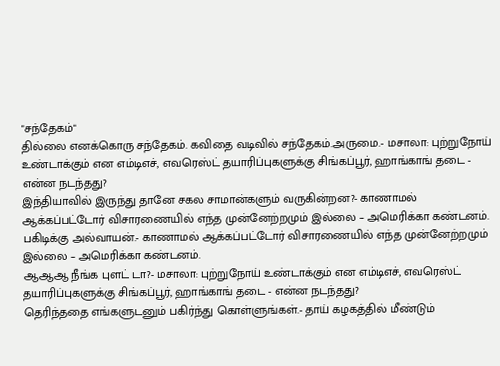"சந்தேகம்"
தில்லை எனக்கொரு சந்தேகம். கவிதை வடிவில் சந்தேகம்.அருமை.- மசாலா: புற்றுநோய் உண்டாக்கும் என எம்டிஎச், எவரெஸ்ட் தயாரிப்புகளுக்கு சிங்கப்பூர், ஹாங்காங் தடை - என்ன நடந்தது?
இந்தியாவில் இருந்து தானே சகல சாமான்களும் வருகின்றன?- காணாமல் ஆக்கப்பட்டோர் விசாரணையில் எந்த முன்னேற்றமும் இல்லை – அமெரிக்கா கண்டனம்.
பகிடிக்கு அல்வாயன்.- காணாமல் ஆக்கப்பட்டோர் விசாரணையில் எந்த முன்னேற்றமும் இல்லை – அமெரிக்கா கண்டனம்.
ஆஆஆ நீங்க புளட் டா?- மசாலா: புற்றுநோய் உண்டாக்கும் என எம்டிஎச், எவரெஸ்ட் தயாரிப்புகளுக்கு சிங்கப்பூர், ஹாங்காங் தடை - என்ன நடந்தது?
தெரிந்ததை எங்களுடனும் பகிர்ந்து கொள்ளுங்கள்.- தாய் கழகத்தில் மீண்டும்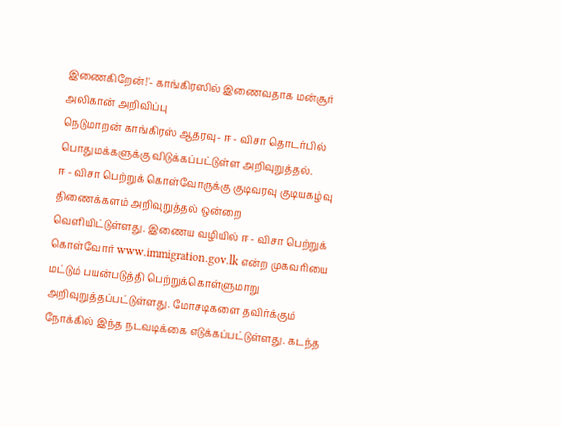இணைகிறேன்!'- காங்கிரஸில் இணைவதாக மன்சூர் அலிகான் அறிவிப்பு
நெடுமாறன் காங்கிரஸ் ஆதரவு- ஈ - விசா தொடர்பில் பொதுமக்களுக்கு விடுக்கப்பட்டுள்ள அறிவுறுத்தல்.
ஈ - விசா பெற்றுக் கொள்வோருக்கு குடிவரவு குடியகழ்வு திணைக்களம் அறிவுறுத்தல் ஒன்றை வெளியிட்டுள்ளது. இணைய வழியில் ஈ - விசா பெற்றுக் கொள்வோர் www.immigration.gov.lk என்ற முகவரியை மட்டும் பயன்படுத்தி பெற்றுக்கொள்ளுமாறு அறிவுறுத்தப்பட்டுள்ளது. மோசடிகளை தவிர்க்கும் நோக்கில் இந்த நடவடிக்கை எடுக்கப்பட்டுள்ளது. கடந்த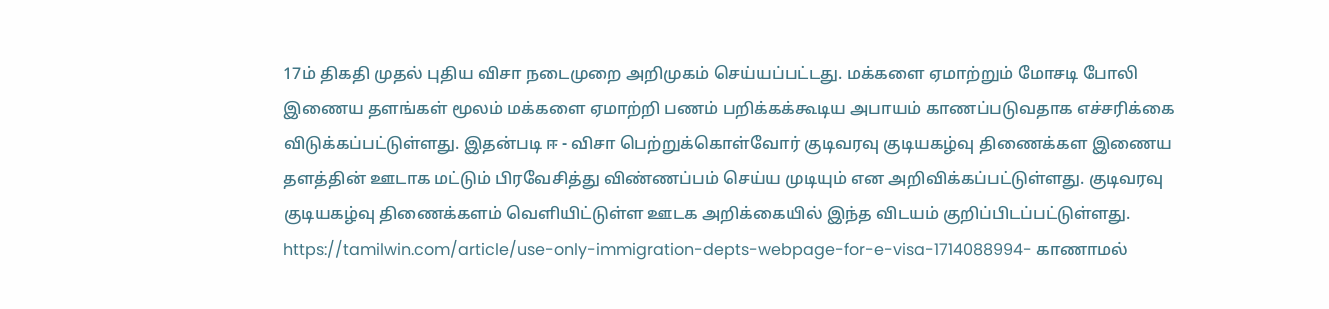17ம் திகதி முதல் புதிய விசா நடைமுறை அறிமுகம் செய்யப்பட்டது. மக்களை ஏமாற்றும் மோசடி போலி இணைய தளங்கள் மூலம் மக்களை ஏமாற்றி பணம் பறிக்கக்கூடிய அபாயம் காணப்படுவதாக எச்சரிக்கை விடுக்கப்பட்டுள்ளது. இதன்படி ஈ - விசா பெற்றுக்கொள்வோர் குடிவரவு குடியகழ்வு திணைக்கள இணைய தளத்தின் ஊடாக மட்டும் பிரவேசித்து விண்ணப்பம் செய்ய முடியும் என அறிவிக்கப்பட்டுள்ளது. குடிவரவு குடியகழ்வு திணைக்களம் வெளியிட்டுள்ள ஊடக அறிக்கையில் இந்த விடயம் குறிப்பிடப்பட்டுள்ளது. https://tamilwin.com/article/use-only-immigration-depts-webpage-for-e-visa-1714088994- காணாமல்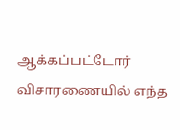ஆக்கப்பட்டோர் விசாரணையில் எந்த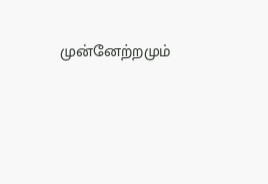முன்னேற்றமும்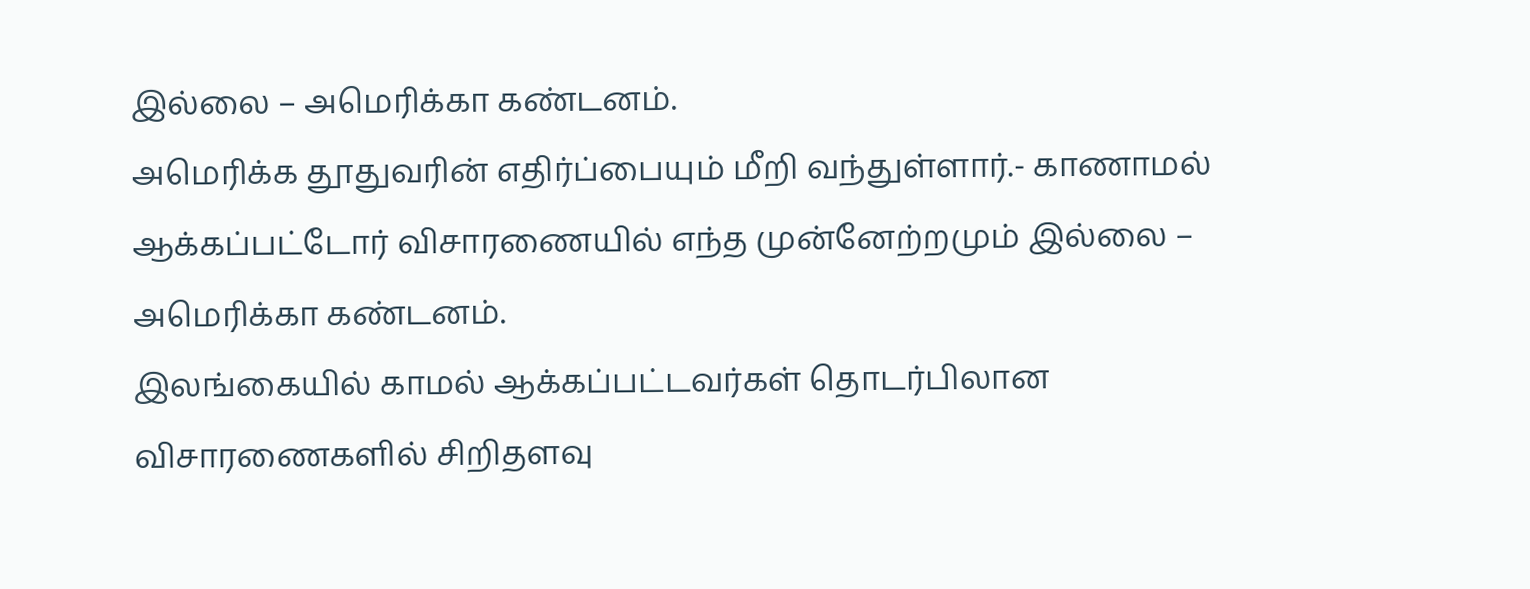இல்லை – அமெரிக்கா கண்டனம்.
அமெரிக்க தூதுவரின் எதிர்ப்பையும் மீறி வந்துள்ளார்.- காணாமல் ஆக்கப்பட்டோர் விசாரணையில் எந்த முன்னேற்றமும் இல்லை – அமெரிக்கா கண்டனம்.
இலங்கையில் காமல் ஆக்கப்பட்டவர்கள் தொடர்பிலான விசாரணைகளில் சிறிதளவு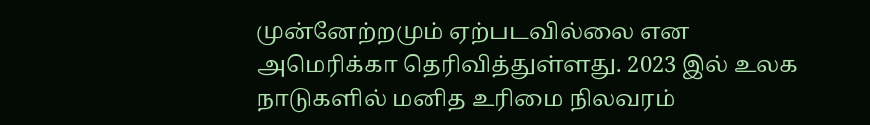முன்னேற்றமும் ஏற்படவில்லை என அமெரிக்கா தெரிவித்துள்ளது. 2023 இல் உலக நாடுகளில் மனித உரிமை நிலவரம்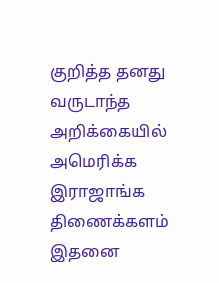குறித்த தனது வருடாந்த அறிக்கையில் அமெரிக்க இராஜாங்க திணைக்களம் இதனை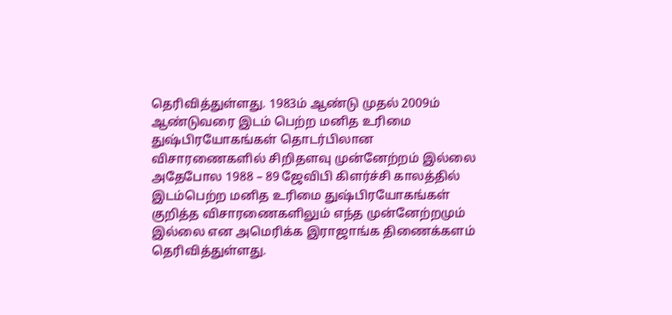தெரிவித்துள்ளது. 1983ம் ஆண்டு முதல் 2009ம் ஆண்டுவரை இடம் பெற்ற மனித உரிமை துஷ்பிரயோகங்கள் தொடர்பிலான விசாரணைகளில் சிறிதளவு முன்னேற்றம் இல்லை அதேபோல 1988 – 89 ஜேவிபி கிளர்ச்சி காலத்தில் இடம்பெற்ற மனித உரிமை துஷ்பிரயோகங்கள் குறித்த விசாரணைகளிலும் எந்த முன்னேற்றமும் இல்லை என அமெரிக்க இராஜாங்க திணைக்களம் தெரிவித்துள்ளது.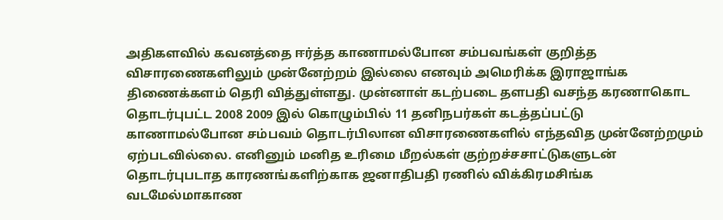அதிகளவில் கவனத்தை ஈர்த்த காணாமல்போன சம்பவங்கள் குறித்த விசாரணைகளிலும் முன்னேற்றம் இல்லை எனவும் அமெரிக்க இராஜாங்க திணைக்களம் தெரி வித்துள்ளது. முன்னாள் கடற்படை தளபதி வசந்த கரணாகொட தொடர்புபட்ட 2008 2009 இல் கொழும்பில் 11 தனிநபர்கள் கடத்தப்பட்டு காணாமல்போன சம்பவம் தொடர்பிலான விசாரணைகளில் எந்தவித முன்னேற்றமும் ஏற்படவில்லை. எனினும் மனித உரிமை மீறல்கள் குற்றச்சசாட்டுகளுடன் தொடர்புபடாத காரணங்களிற்காக ஜனாதிபதி ரணில் விக்கிரமசிங்க வடமேல்மாகாண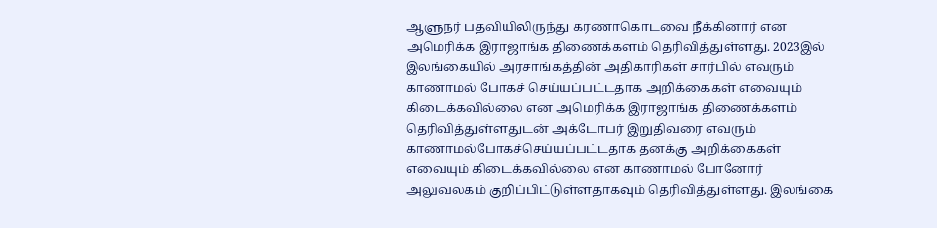ஆளுநர் பதவியிலிருந்து கரணாகொடவை நீக்கினார் என அமெரிக்க இராஜாங்க திணைக்களம் தெரிவித்துள்ளது. 2023இல் இலங்கையில் அரசாங்கத்தின் அதிகாரிகள் சார்பில் எவரும் காணாமல் போகச் செய்யப்பட்டதாக அறிக்கைகள் எவையும் கிடைக்கவில்லை என அமெரிக்க இராஜாங்க திணைக்களம் தெரிவித்துள்ளதுடன் அக்டோபர் இறுதிவரை எவரும் காணாமல்போகச்செய்யப்பட்டதாக தனக்கு அறிக்கைகள் எவையும் கிடைக்கவில்லை என காணாமல் போனோர் அலுவலகம் குறிப்பிட்டுள்ளதாகவும் தெரிவித்துள்ளது. இலங்கை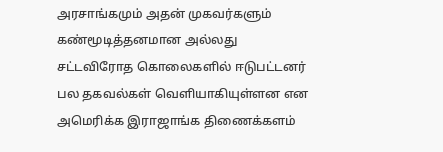அரசாங்கமும் அதன் முகவர்களும் கண்மூடித்தனமான அல்லது சட்டவிரோத கொலைகளில் ஈடுபட்டனர் பல தகவல்கள் வெளியாகியுள்ளன என அமெரிக்க இராஜாங்க திணைக்களம்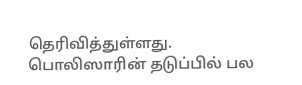தெரிவித்துள்ளது. பொலிஸாரின் தடுப்பில் பல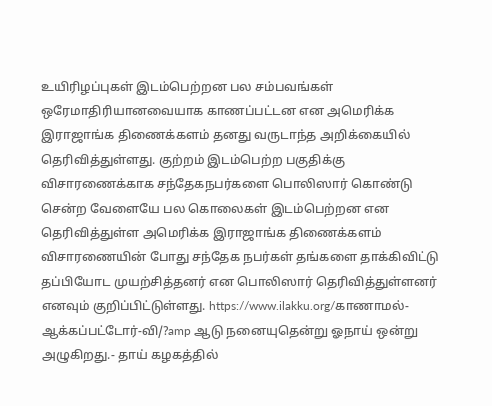உயிரிழப்புகள் இடம்பெற்றன பல சம்பவங்கள் ஒரேமாதிரியானவையாக காணப்பட்டன என அமெரிக்க இராஜாங்க திணைக்களம் தனது வருடாந்த அறிக்கையில் தெரிவித்துள்ளது. குற்றம் இடம்பெற்ற பகுதிக்கு விசாரணைக்காக சந்தேகநபர்களை பொலிஸார் கொண்டு சென்ற வேளையே பல கொலைகள் இடம்பெற்றன என தெரிவித்துள்ள அமெரிக்க இராஜாங்க திணைக்களம் விசாரணையின் போது சந்தேக நபர்கள் தங்களை தாக்கிவிட்டு தப்பியோட முயற்சித்தனர் என பொலிஸார் தெரிவித்துள்ளனர் எனவும் குறிப்பிட்டுள்ளது. https://www.ilakku.org/காணாமல்-ஆக்கப்பட்டோர்-வி/?amp ஆடு நனையுதென்று ஓநாய் ஒன்று அழுகிறது.- தாய் கழகத்தில்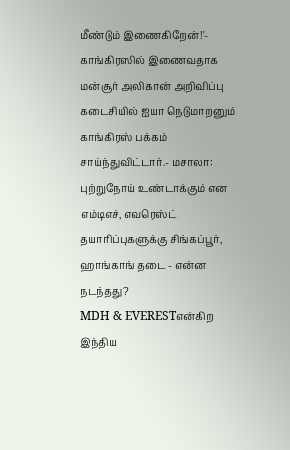மீண்டும் இணைகிறேன்!'- காங்கிரஸில் இணைவதாக மன்சூர் அலிகான் அறிவிப்பு
கடைசியில் ஐயா நெடுமாறனும் காங்கிரஸ் பக்கம் சாய்ந்துவிட்டார்.- மசாலா: புற்றுநோய் உண்டாக்கும் என எம்டிஎச், எவரெஸ்ட் தயாரிப்புகளுக்கு சிங்கப்பூர், ஹாங்காங் தடை - என்ன நடந்தது?
MDH & EVERESTஎன்கிற இந்திய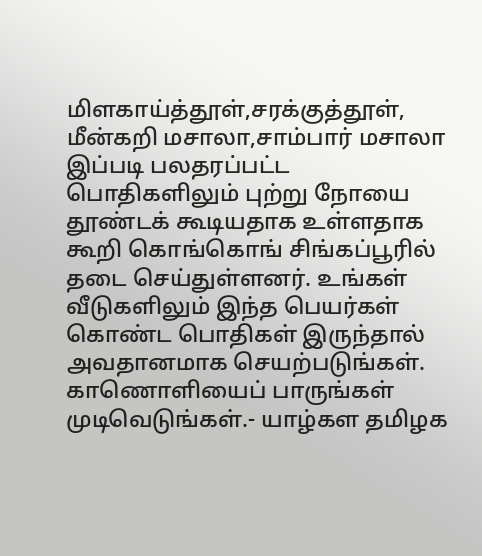மிளகாய்த்தூள்,சரக்குத்தூள், மீன்கறி மசாலா,சாம்பார் மசாலா இப்படி பலதரப்பட்ட பொதிகளிலும் புற்று நோயை தூண்டக் கூடியதாக உள்ளதாக கூறி கொங்கொங் சிங்கப்பூரில் தடை செய்துள்ளனர். உங்கள் வீடுகளிலும் இந்த பெயர்கள் கொண்ட பொதிகள் இருந்தால் அவதானமாக செயற்படுங்கள். காணொளியைப் பாருங்கள் முடிவெடுங்கள்.- யாழ்கள தமிழக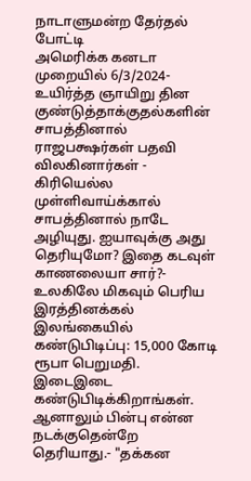நாடாளுமன்ற தேர்தல் போட்டி
அமெரிக்க கனடா முறையில் 6/3/2024- உயிர்த்த ஞாயிறு தின குண்டுத்தாக்குதல்களின் சாபத்தினால் ராஜபக்ஷர்கள் பதவி விலகினார்கள் - கிரியெல்ல
முள்ளிவாய்க்கால் சாபத்தினால் நாடே அழியுது. ஐயாவுக்கு அது தெரியுமோ? இதை கடவுள் காணலையா சார்?- உலகிலே மிகவும் பெரிய இரத்தினக்கல் இலங்கையில் கண்டுபிடிப்பு: 15,000 கோடி ரூபா பெறுமதி.
இடைஇடை கண்டுபிடிக்கிறாங்கள். ஆனாலும் பின்பு என்ன நடக்குதென்றே தெரியாது.- "தக்கன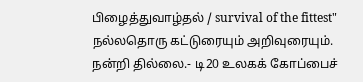பிழைத்துவாழ்தல் / survival of the fittest"
நல்லதொரு கட்டுரையும் அறிவுரையும். நன்றி தில்லை.- டி20 உலகக் கோப்பைச்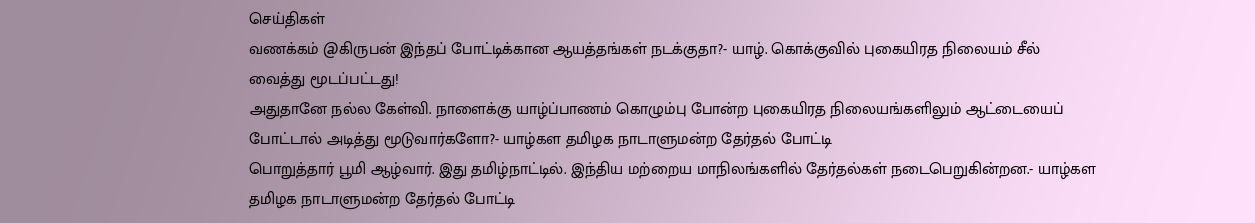செய்திகள்
வணக்கம் @கிருபன் இந்தப் போட்டிக்கான ஆயத்தங்கள் நடக்குதா?- யாழ். கொக்குவில் புகையிரத நிலையம் சீல் வைத்து மூடப்பட்டது!
அதுதானே நல்ல கேள்வி. நாளைக்கு யாழ்ப்பாணம் கொழும்பு போன்ற புகையிரத நிலையங்களிலும் ஆட்டையைப் போட்டால் அடித்து மூடுவார்களோ?- யாழ்கள தமிழக நாடாளுமன்ற தேர்தல் போட்டி
பொறுத்தார் பூமி ஆழ்வார். இது தமிழ்நாட்டில். இந்திய மற்றைய மாநிலங்களில் தேர்தல்கள் நடைபெறுகின்றன.- யாழ்கள தமிழக நாடாளுமன்ற தேர்தல் போட்டி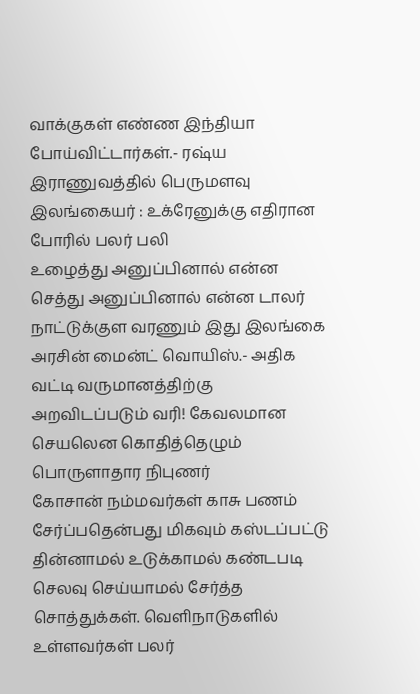வாக்குகள் எண்ண இந்தியா போய்விட்டார்கள்.- ரஷ்ய இராணுவத்தில் பெருமளவு இலங்கையர் : உக்ரேனுக்கு எதிரான போரில் பலர் பலி
உழைத்து அனுப்பினால் என்ன செத்து அனுப்பினால் என்ன டாலர் நாட்டுக்குள வரணும் இது இலங்கை அரசின் மைன்ட் வொயிஸ்.- அதிக வட்டி வருமானத்திற்கு அறவிடப்படும் வரி! கேவலமான செயலென கொதித்தெழும் பொருளாதார நிபுணர்
கோசான் நம்மவர்கள் காசு பணம் சேர்ப்பதென்பது மிகவும் கஸ்டப்பட்டு தின்னாமல் உடுக்காமல் கண்டபடி செலவு செய்யாமல் சேர்த்த சொத்துக்கள். வெளிநாடுகளில் உள்ளவர்கள் பலர்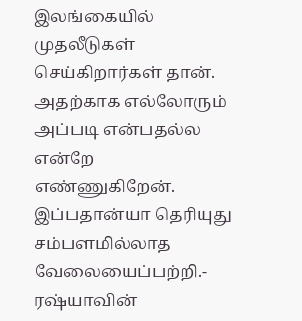இலங்கையில் முதலீடுகள் செய்கிறார்கள் தான். அதற்காக எல்லோரும் அப்படி என்பதல்ல என்றே எண்ணுகிறேன். இப்பதான்யா தெரியுது சம்பளமில்லாத வேலையைப்பற்றி.- ரஷ்யாவின்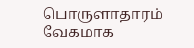பொருளாதாரம் வேகமாக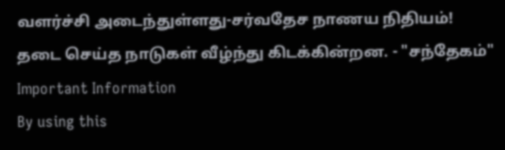வளர்ச்சி அடைந்துள்ளது-சர்வதேச நாணய நிதியம்!
தடை செய்த நாடுகள் வீழ்ந்து கிடக்கின்றன. - "சந்தேகம்"
Important Information
By using this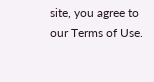site, you agree to our Terms of Use.